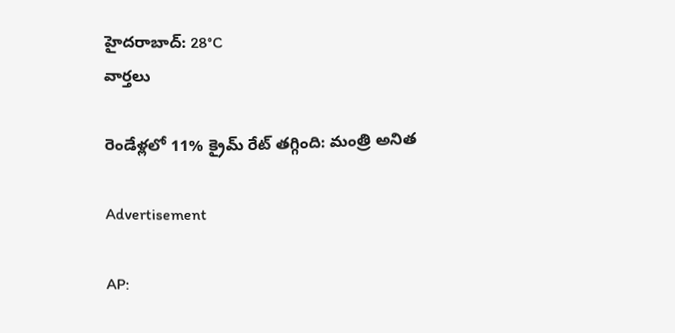హైదరాబాద్: 28°C
వార్తలు

రెండేళ్లలో 11% క్రైమ్ రేట్ తగ్గింది: మంత్రి అనిత

Advertisement

AP: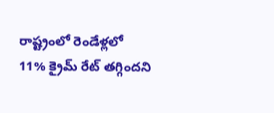రాష్ట్రంలో రెండేళ్లలో 11% క్రైమ్ రేట్ తగ్గిందని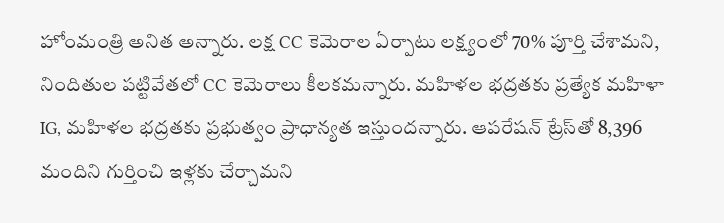హోంమంత్రి అనిత అన్నారు. లక్ష CC కెమెరాల ఏర్పాటు లక్ష్యంలో 70% పూర్తి చేశామని, నిందితుల పట్టివేతలో CC కెమెరాలు కీలకమన్నారు. మహిళల భద్రతకు ప్రత్యేక మహిళా IG, మహిళల భద్రతకు ప్రభుత్వం ప్రాధాన్యత ఇస్తుందన్నారు. ఆపరేషన్ ట్రేస్‌తో 8,396 మందిని గుర్తించి ఇళ్లకు చేర్చామని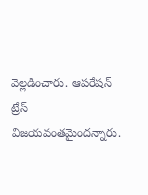వెల్లడించారు. ఆపరేషన్ ట్రేస్ విజయవంతమైందన్నారు.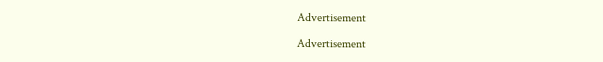Advertisement

Advertisement